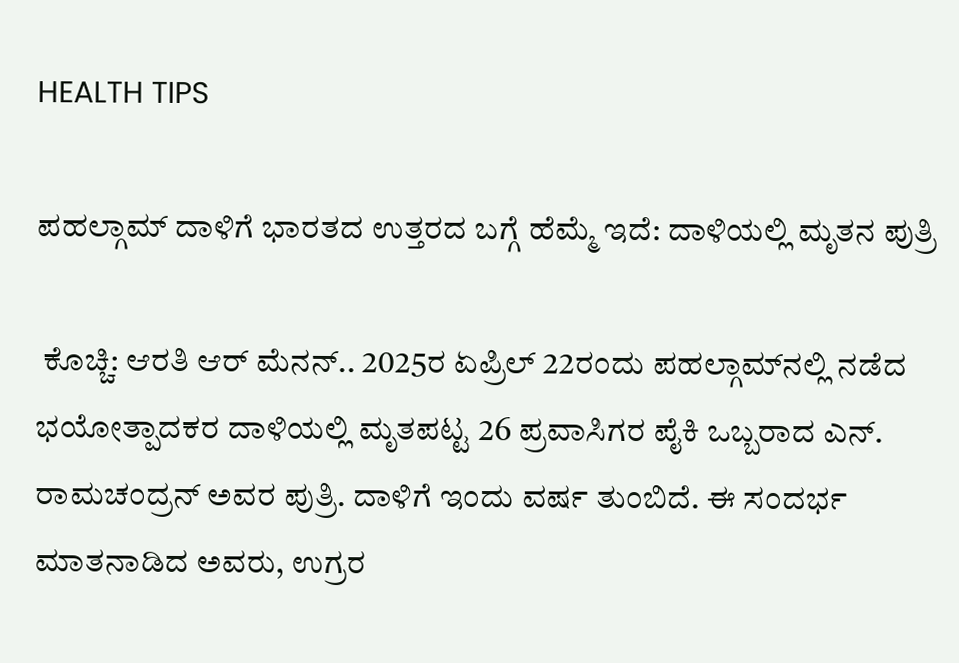HEALTH TIPS

ಪಹಲ್ಗಾಮ್ ದಾಳಿಗೆ ಭಾರತದ ಉತ್ತರದ ಬಗ್ಗೆ ಹೆಮ್ಮೆ ಇದೆ: ದಾಳಿಯಲ್ಲಿ ಮೃತನ ಪುತ್ರಿ

 ಕೊಚ್ಚಿ: ಆರತಿ ಆರ್ ಮೆನನ್.. 2025ರ ಏಪ್ರಿಲ್ 22ರಂದು ಪಹಲ್ಗಾಮ್‌ನಲ್ಲಿ ನಡೆದ ಭಯೋತ್ಪಾದಕರ ದಾಳಿಯಲ್ಲಿ ಮೃತಪಟ್ಟ 26 ಪ್ರವಾಸಿಗರ ಪೈಕಿ ಒಬ್ಬರಾದ ಎನ್. ರಾಮಚಂದ್ರನ್ ಅವರ ಪುತ್ರಿ. ದಾಳಿಗೆ ಇಂದು ವರ್ಷ ತುಂಬಿದೆ. ಈ ಸಂದರ್ಭ ಮಾತನಾಡಿದ ಅವರು, ಉಗ್ರರ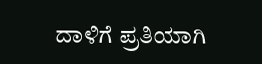ದಾಳಿಗೆ ಪ್ರತಿಯಾಗಿ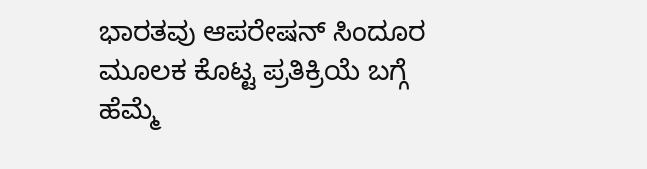ಭಾರತವು ಆಪರೇಷನ್ ಸಿಂದೂರ ಮೂಲಕ ಕೊಟ್ಟ ಪ್ರತಿಕ್ರಿಯೆ ಬಗ್ಗೆ ಹೆಮ್ಮೆ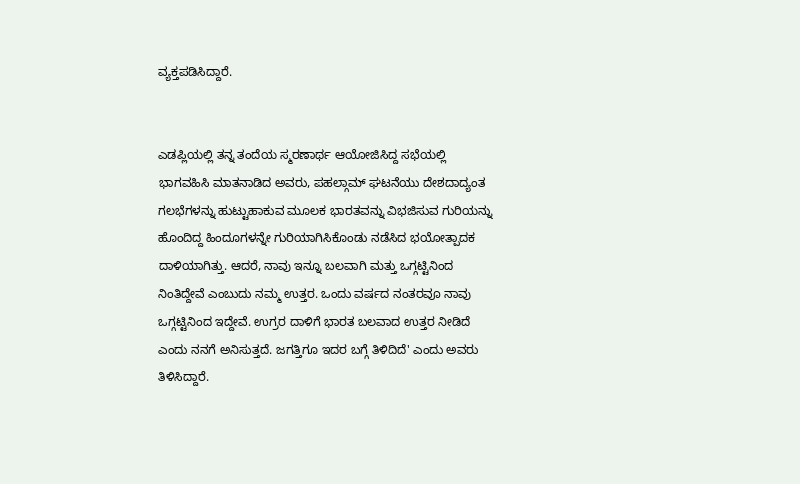ವ್ಯಕ್ತಪಡಿಸಿದ್ದಾರೆ.


ಎಡಪ್ಲಿಯಲ್ಲಿ ತನ್ನ ತಂದೆಯ ಸ್ಮರಣಾರ್ಥ ಆಯೋಜಿಸಿದ್ದ ಸಭೆಯಲ್ಲಿ ಭಾಗವಹಿಸಿ ಮಾತನಾಡಿದ ಅವರು, ಪಹಲ್ಗಾಮ್ ಘಟನೆಯು ದೇಶದಾದ್ಯಂತ ಗಲಭೆಗಳನ್ನು ಹುಟ್ಟುಹಾಕುವ ಮೂಲಕ ಭಾರತವನ್ನು ವಿಭಜಿಸುವ ಗುರಿಯನ್ನು ಹೊಂದಿದ್ದ ಹಿಂದೂಗಳನ್ನೇ ಗುರಿಯಾಗಿಸಿಕೊಂಡು ನಡೆಸಿದ ಭಯೋತ್ಪಾದಕ ದಾಳಿಯಾಗಿತ್ತು. ಆದರೆ, ನಾವು ಇನ್ನೂ ಬಲವಾಗಿ ಮತ್ತು ಒಗ್ಗಟ್ಟಿನಿಂದ ನಿಂತಿದ್ದೇವೆ ಎಂಬುದು ನಮ್ಮ ಉತ್ತರ. ಒಂದು ವರ್ಷದ ನಂತರವೂ ನಾವು ಒಗ್ಗಟ್ಟಿನಿಂದ ಇದ್ದೇವೆ. ಉಗ್ರರ ದಾಳಿಗೆ ಭಾರತ ಬಲವಾದ ಉತ್ತರ ನೀಡಿದೆ ಎಂದು ನನಗೆ ಅನಿಸುತ್ತದೆ. ಜಗತ್ತಿಗೂ ಇದರ ಬಗ್ಗೆ ತಿಳಿದಿದೆ' ಎಂದು ಅವರು ತಿಳಿಸಿದ್ದಾರೆ.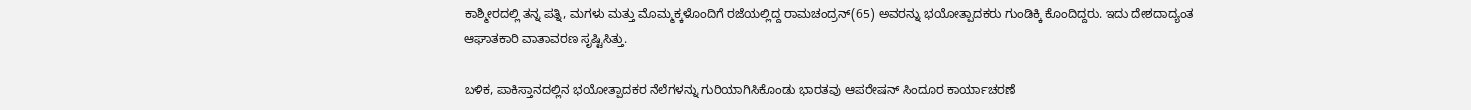ಕಾಶ್ಮೀರದಲ್ಲಿ ತನ್ನ ಪತ್ನಿ, ಮಗಳು ಮತ್ತು ಮೊಮ್ಮಕ್ಕಳೊಂದಿಗೆ ರಜೆಯಲ್ಲಿದ್ದ ರಾಮಚಂದ್ರನ್(65) ಅವರನ್ನು ಭಯೋತ್ಪಾದಕರು ಗುಂಡಿಕ್ಕಿ ಕೊಂದಿದ್ದರು. ಇದು ದೇಶದಾದ್ಯಂತ ಆಘಾತಕಾರಿ ವಾತಾವರಣ ಸೃಷ್ಟಿಸಿತ್ತು.

ಬಳಿಕ, ಪಾಕಿಸ್ತಾನದಲ್ಲಿನ ಭಯೋತ್ಪಾದಕರ ನೆಲೆಗಳನ್ನು ಗುರಿಯಾಗಿಸಿಕೊಂಡು ಭಾರತವು ಆಪರೇಷನ್ ಸಿಂದೂರ ಕಾರ್ಯಾಚರಣೆ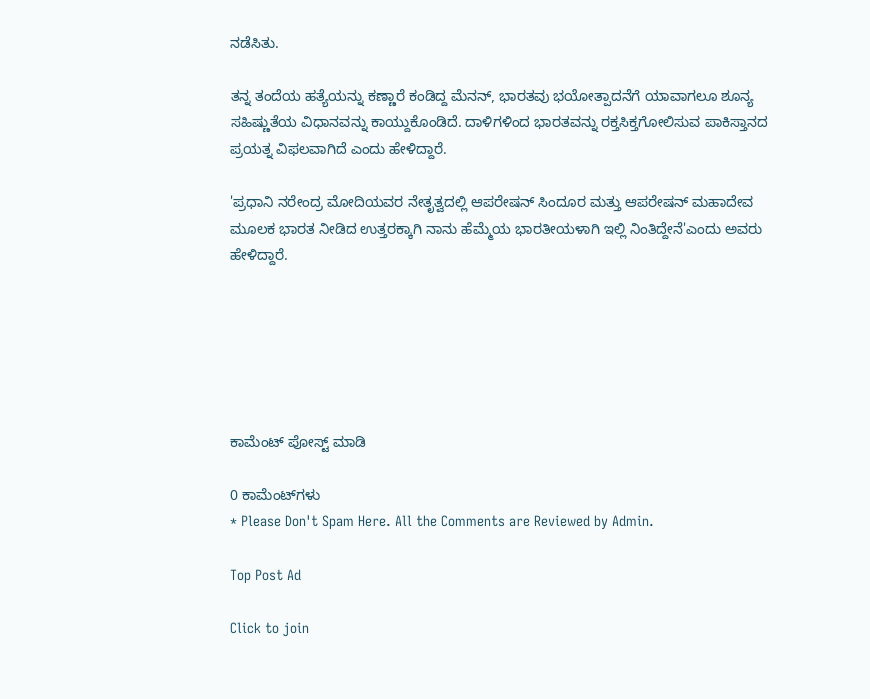ನಡೆಸಿತು.

ತನ್ನ ತಂದೆಯ ಹತ್ಯೆಯನ್ನು ಕಣ್ಣಾರೆ ಕಂಡಿದ್ದ ಮೆನನ್, ಭಾರತವು ಭಯೋತ್ಪಾದನೆಗೆ ಯಾವಾಗಲೂ ಶೂನ್ಯ ಸಹಿಷ್ಣುತೆಯ ವಿಧಾನವನ್ನು ಕಾಯ್ದುಕೊಂಡಿದೆ. ದಾಳಿಗಳಿಂದ ಭಾರತವನ್ನು ರಕ್ತಸಿಕ್ತಗೋಲಿಸುವ ಪಾಕಿಸ್ತಾನದ ಪ್ರಯತ್ನ ವಿಫಲವಾಗಿದೆ ಎಂದು ಹೇಳಿದ್ದಾರೆ.

'ಪ್ರಧಾನಿ ನರೇಂದ್ರ ಮೋದಿಯವರ ನೇತೃತ್ವದಲ್ಲಿ ಆಪರೇಷನ್ ಸಿಂದೂರ ಮತ್ತು ಆಪರೇಷನ್ ಮಹಾದೇವ ಮೂಲಕ ಭಾರತ ನೀಡಿದ ಉತ್ತರಕ್ಕಾಗಿ ನಾನು ಹೆಮ್ಮೆಯ ಭಾರತೀಯಳಾಗಿ ಇಲ್ಲಿ ನಿಂತಿದ್ದೇನೆ'ಎಂದು ಅವರು ಹೇಳಿದ್ದಾರೆ.






ಕಾಮೆಂಟ್‌‌ ಪೋಸ್ಟ್‌ ಮಾಡಿ

0 ಕಾಮೆಂಟ್‌ಗಳು
* Please Don't Spam Here. All the Comments are Reviewed by Admin.

Top Post Ad

Click to join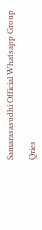Samarasasudhi Official Whatsapp Group

Qries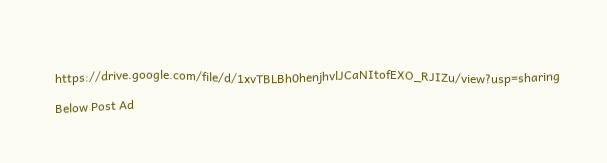https://drive.google.com/file/d/1xvTBLBh0henjhvlJCaNItofEXO_RJIZu/view?usp=sharing

Below Post Ad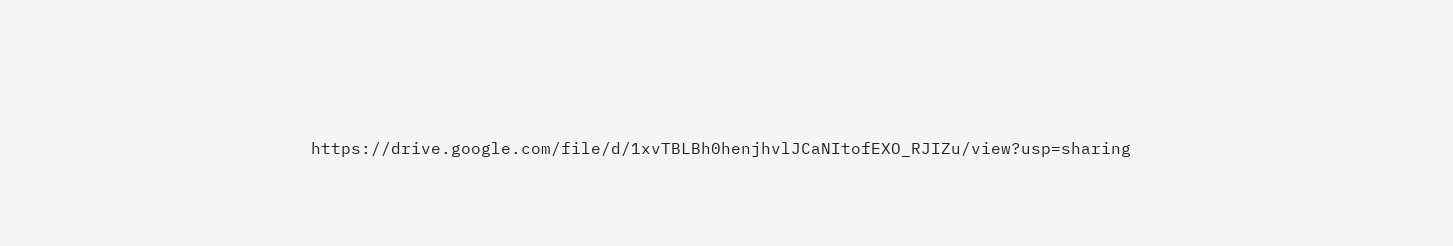https://drive.google.com/file/d/1xvTBLBh0henjhvlJCaNItofEXO_RJIZu/view?usp=sharing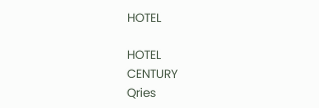HOTEL

HOTEL
CENTURY
Qries